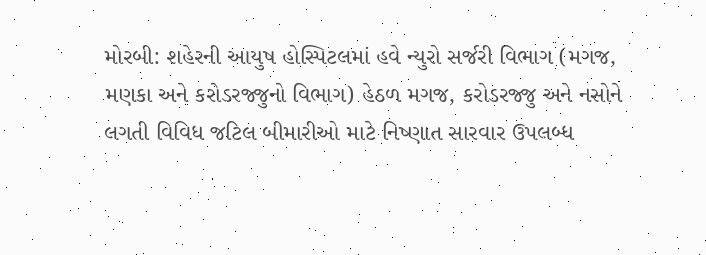મોરબી: શહેરની આયુષ હોસ્પિટલમાં હવે ન્યુરો સર્જરી વિભાગ (મગજ, મણકા અને કરોડરજ્જુનો વિભાગ) હેઠળ મગજ, કરોડરજ્જુ અને નસોને લગતી વિવિધ જટિલ બીમારીઓ માટે નિષ્ણાત સારવાર ઉપલબ્ધ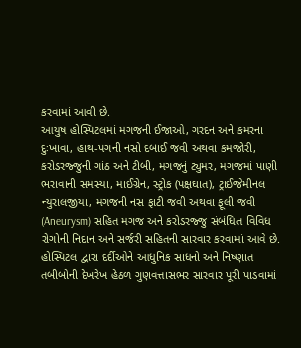કરવામાં આવી છે.
આયુષ હોસ્પિટલમાં મગજની ઈજાઓ, ગરદન અને કમરના દુઃખાવા, હાથ-પગની નસો દબાઈ જવી અથવા કમજોરી, કરોડરજ્જુની ગાંઠ અને ટીબી, મગજનું ટ્યુમર, મગજમાં પાણી ભરાવાની સમસ્યા, માઈગ્રેન, સ્ટ્રોક (પક્ષઘાત), ટ્રાઈજેમીનલ ન્યુરાલજીયા, મગજની નસ ફાટી જવી અથવા ફૂલી જવી (Aneurysm) સહિત મગજ અને કરોડરજ્જુ સંબંધિત વિવિધ રોગોની નિદાન અને સર્જરી સહિતની સારવાર કરવામાં આવે છે. હોસ્પિટલ દ્વારા દર્દીઓને આધુનિક સાધનો અને નિષ્ણાત તબીબોની દેખરેખ હેઠળ ગુણવત્તાસભર સારવાર પૂરી પાડવામાં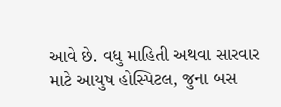આવે છે. વધુ માહિતી અથવા સારવાર માટે આયુષ હોસ્પિટલ, જુના બસ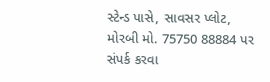સ્ટેન્ડ પાસે, સાવસર પ્લોટ, મોરબી મો. 75750 88884 પર સંપર્ક કરવા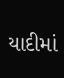યાદીમાં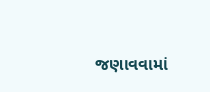જણાવવામાં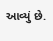આવ્યું છે.